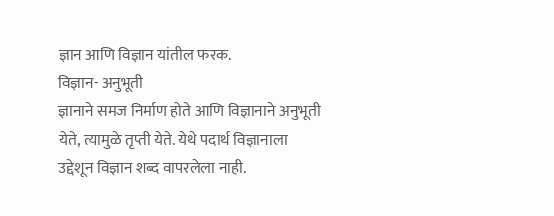ज्ञान आणि विज्ञान यांतील फरक.
विज्ञान- अनुभूती
ज्ञानाने समज निर्माण होते आणि विज्ञानाने अनुभूती येते, त्यामुळे तृप्ती येते. येथे पदार्थ विज्ञानाला उद्देशून विज्ञान शब्द वापरलेला नाही.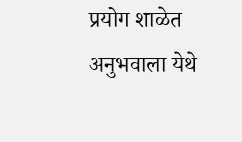प्रयोग शाळेत अनुभवाला येथे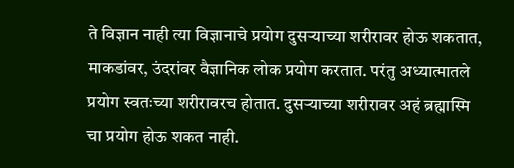ते विज्ञान नाही त्या विज्ञानाचे प्रयोग दुसऱ्याच्या शरीरावर होऊ शकतात, माकडांवर, उंदरांवर वैज्ञानिक लोक प्रयोग करतात. परंतु अध्यात्मातले प्रयोग स्वतःच्या शरीरावरच होतात. दुसऱ्याच्या शरीरावर अहं ब्रह्मास्मि चा प्रयोग होऊ शकत नाही.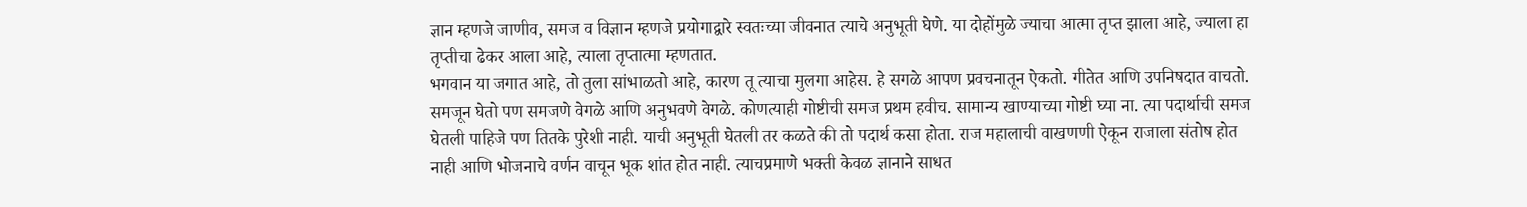ज्ञान म्हणजे जाणीव, समज व विज्ञान म्हणजे प्रयोगाद्वारे स्वतःच्या जीवनात त्याचे अनुभूती घेणे. या दोहोंमुळे ज्याचा आत्मा तृप्त झाला आहे, ज्याला हा तृप्तीचा ढेकर आला आहे, त्याला तृप्तात्मा म्हणतात.
भगवान या जगात आहे, तो तुला सांभाळतो आहे, कारण तू त्याचा मुलगा आहेस. हे सगळे आपण प्रवचनातून ऐकतो. गीतेत आणि उपनिषदात वाचतो. समजून घेतो पण समजणे वेगळे आणि अनुभवणे वेगळे. कोणत्याही गोष्टीची समज प्रथम हवीच. सामान्य खाण्याच्या गोष्टी घ्या ना. त्या पदार्थाची समज घेतली पाहिजे पण तितके पुरेशी नाही. याची अनुभूती घेतली तर कळते की तो पदार्थ कसा होता. राज महालाची वाखणणी ऐकून राजाला संतोष होत नाही आणि भोजनाचे वर्णन वाचून भूक शांत होत नाही. त्याचप्रमाणे भक्ती केवळ ज्ञानाने साधत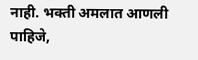नाही. भक्ती अमलात आणली पाहिजे,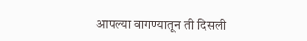आपल्या वागण्यातून ती दिसली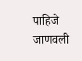पाहिजे जाणवली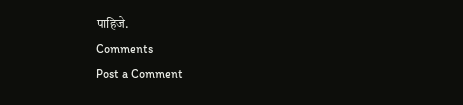पाहिजे.
Comments
Post a Comment